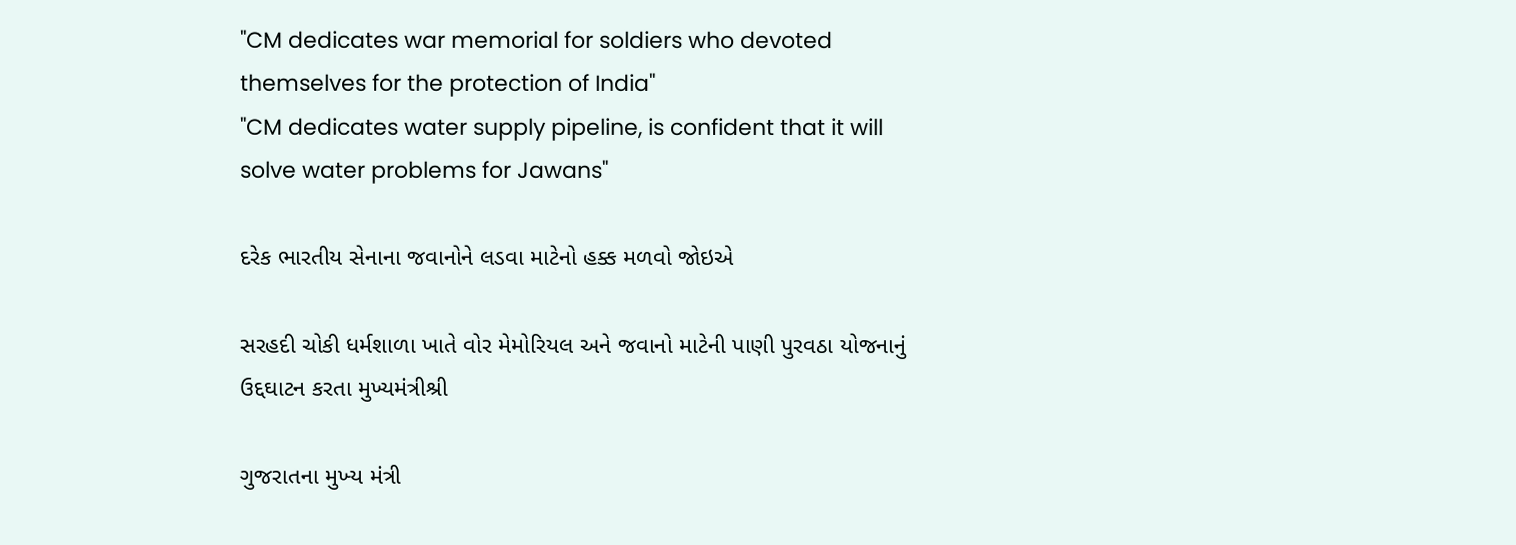"CM dedicates war memorial for soldiers who devoted themselves for the protection of India"
"CM dedicates water supply pipeline, is confident that it will solve water problems for Jawans"

દરેક ભારતીય સેનાના જવાનોને લડવા માટેનો હક્ક મળવો જોઇએ

સરહદી ચોકી ધર્મશાળા ખાતે વોર મેમોરિયલ અને જવાનો માટેની પાણી પુરવઠા યોજનાનું ઉદ્દઘાટન કરતા મુખ્યમંત્રીશ્રી

ગુજરાતના મુખ્‍ય મંત્રી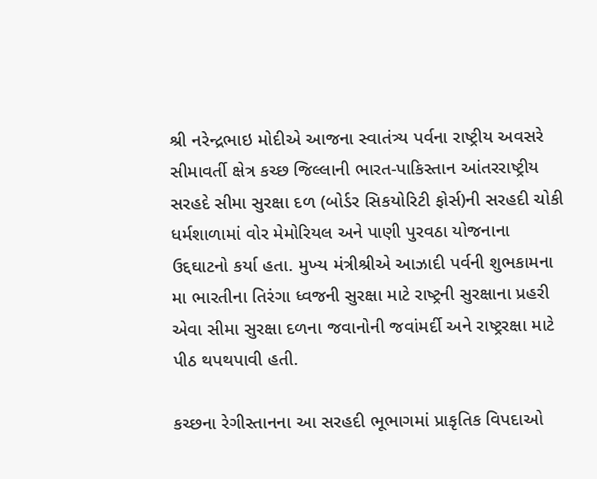શ્રી નરેન્‍દ્રભાઇ મોદીએ આજના સ્‍વાતંત્ર્ય પર્વના રાષ્‍ટ્રીય અવસરે સીમાવર્તી ક્ષેત્ર કચ્‍છ જિલ્લાની ભારત-પાકિસ્‍તાન આંતરરાષ્‍ટ્રીય સરહદે સીમા સુરક્ષા દળ (બોર્ડર સિકયોરિટી ફોર્સ)ની સરહદી ચોકી ધર્મશાળામાં વોર મેમોરિયલ અને પાણી પુરવઠા યોજનાના ઉદ્દઘાટનો કર્યા હતા. મુખ્‍ય મંત્રીશ્રીએ આઝાદી પર્વની શુભકામના મા ભારતીના તિરંગા ધ્‍વજની સુરક્ષા માટે રાષ્‍ટ્રની સુરક્ષાના પ્રહરી એવા સીમા સુરક્ષા દળના જવાનોની જવાંમર્દી અને રાષ્‍ટ્રરક્ષા માટે પીઠ થપથપાવી હતી.

કચ્‍છના રેગીસ્‍તાનના આ સરહદી ભૂભાગમાં પ્રાકૃતિક વિપદાઓ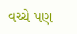વચ્‍ચે પણ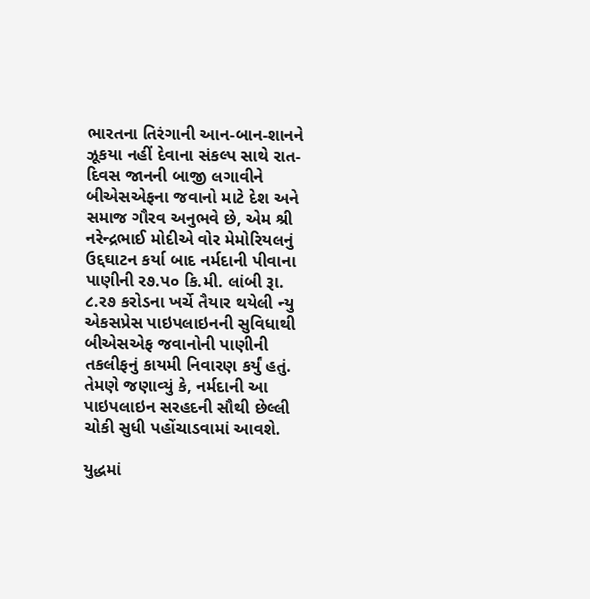ભારતના તિરંગાની આન-બાન-શાનને ઝૂકયા નહીં દેવાના સંકલ્‍પ સાથે રાત-દિવસ જાનની બાજી લગાવીને બીએસએફના જવાનો માટે દેશ અને સમાજ ગૌરવ અનુભવે છે, એમ શ્રી નરેન્‍દ્રભાઈ મોદીએ વોર મેમોરિયલનું ઉદ્દઘાટન કર્યા બાદ નર્મદાની પીવાના પાણીની ર૭.પ૦ કિ.મી. લાંબી રૂા. ૮.ર૭ કરોડના ખર્ચે તૈયાર થયેલી ન્‍યુ એકસપ્રેસ પાઇપલાઇનની સુવિધાથી બીએસએફ જવાનોની પાણીની તકલીફનું કાયમી નિવારણ કર્યું હતું. તેમણે જણાવ્‍યું કે, નર્મદાની આ પાઇપલાઇન સરહદની સૌથી છેલ્લી ચોકી સુધી પહોંચાડવામાં આવશે.

યુદ્ધમાં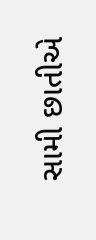સામી છાતીએ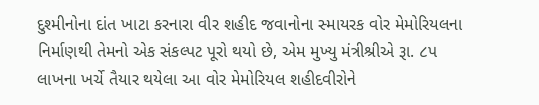દુશ્મીનોના દાંત ખાટા કરનારા વીર શહીદ જવાનોના સ્માયરક વોર મેમોરિયલના નિર્માણથી તેમનો એક સંકલ્પટ પૂરો થયો છે, એમ મુખ્યુ મંત્રીશ્રીએ રૂા. ૮પ લાખના ખર્ચે તૈયાર થયેલા આ વોર મેમોરિયલ શહીદવીરોને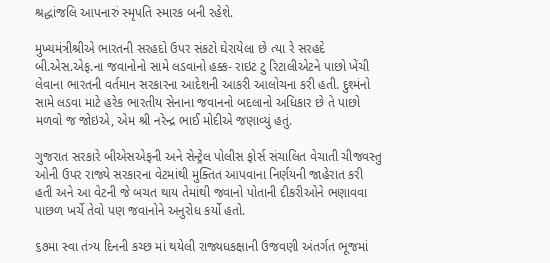શ્રદ્ધાંજલિ આપનારું સ્મૃપતિ સ્મારક બની રહેશે.

મુખ્યમંત્રીશ્રીએ ભારતની સરહદો ઉપર સંકટો ઘેરાયેલા છે ત્યા રે સરહદે બી.એસ.એફ.ના જવાનોનો સામે લડવાનો હક્ક- રાઇટ ટુ રિટાલીએટને પાછો ખેંચી લેવાના ભારતની વર્તમાન સરકારના આદેશની આકરી આલોચના કરી હતી. દુશ્મંનો સામે લડવા માટે હરેક ભારતીય સેનાના જવાનનો બદલાનો અધિકાર છે તે પાછો મળવો જ જોઇએ, એમ શ્રી નરેન્દ્ર ભાઈ મોદીએ જણાવ્યું હતું.

ગુજરાત સરકારે બીએસએફની અને સેન્ટ્રેલ પોલીસ ફોર્સ સંચાલિત વેચાતી ચીજવસ્તુ ઓની ઉપર રાજ્યે સરકારના વેટમાંથી મુક્તિત આપવાના નિર્ણયની જાહેરાત કરી હતી અને આ વેટની જે બચત થાય તેમાંથી જવાનો પોતાની દીકરીઓને ભણાવવા પાછળ ખર્ચે તેવો પણ જવાનોને અનુરોધ કર્યો હતો.

૬૭મા સ્વા તંત્ર્ય દિનની કચ્છ માં થયેલી રાજ્યધકક્ષાની ઉજવણી અંતર્ગત ભૂજમાં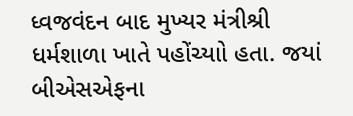ધ્વજવંદન બાદ મુખ્યર મંત્રીશ્રી ધર્મશાળા ખાતે પહોંચ્યાો હતા. જયાં બીએસએફના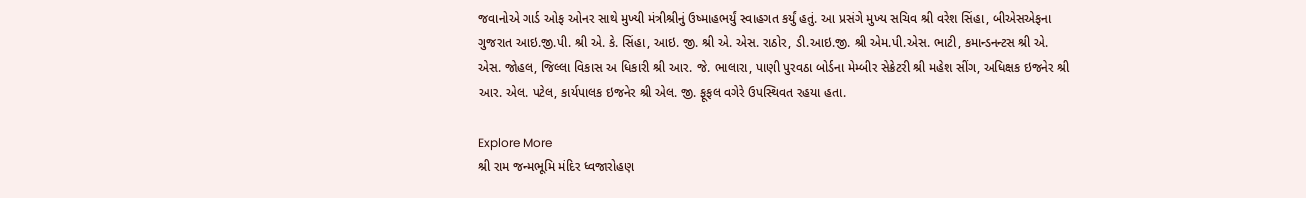જવાનોએ ગાર્ડ ઓફ ઓનર સાથે મુખ્યી મંત્રીશ્રીનું ઉષ્માહભર્યું સ્વાહગત કર્યું હતું. આ પ્રસંગે મુખ્ય સચિવ શ્રી વરેશ સિંહા, બીએસએફના ગુજરાત આઇ.જી.પી. શ્રી એ. કે. સિંહા, આઇ. જી. શ્રી એ. એસ. રાઠોર, ડી.આઇ.જી. શ્રી એમ.પી.એસ. ભાટી, કમાન્ડનન્ટસ શ્રી એ. એસ. જોહલ, જિલ્લા વિકાસ અ ધિકારી શ્રી આર. જે. ભાલારા, પાણી પુરવઠા બોર્ડના મેમ્બીર સેક્રેટરી શ્રી મહેશ સીંગ, અધિક્ષક ઇજનેર શ્રી આર. એલ. પટેલ, કાર્યપાલક ઇજનેર શ્રી એલ. જી. ફૂફલ વગેરે ઉપસ્થિવત રહયા હતા.

Explore More
શ્રી રામ જન્મભૂમિ મંદિર ધ્વજારોહણ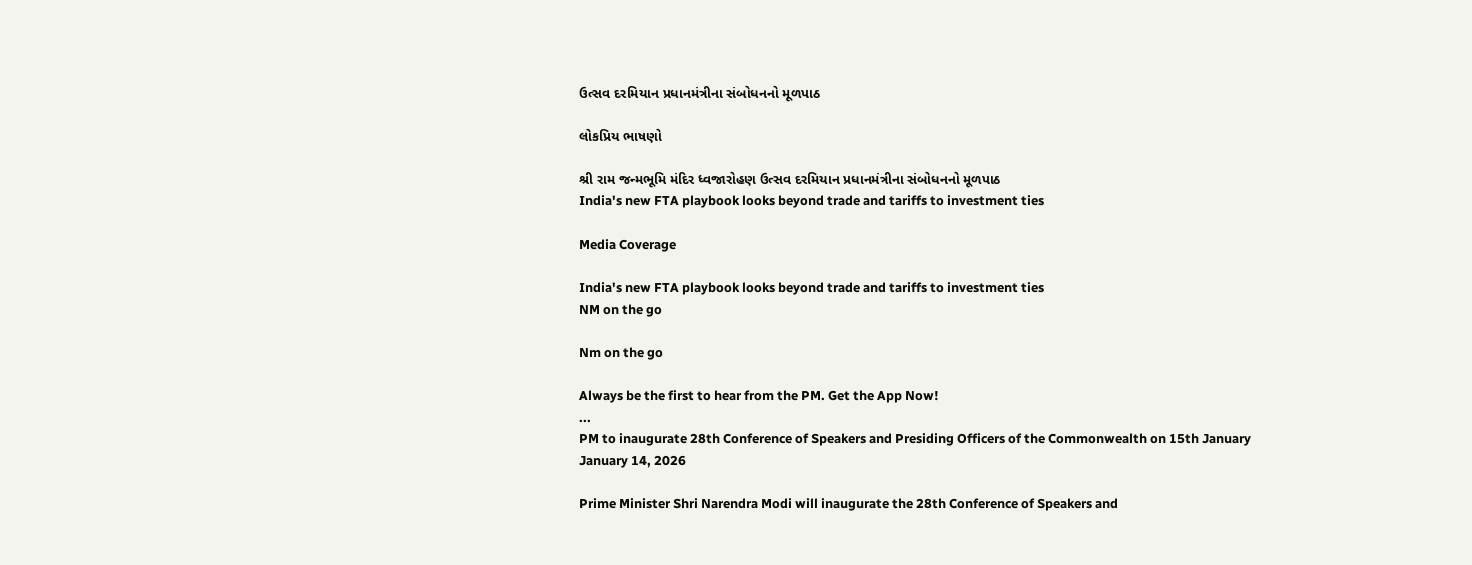ઉત્સવ દરમિયાન પ્રધાનમંત્રીના સંબોધનનો મૂળપાઠ

લોકપ્રિય ભાષણો

શ્રી રામ જન્મભૂમિ મંદિર ધ્વજારોહણ ઉત્સવ દરમિયાન પ્રધાનમંત્રીના સંબોધનનો મૂળપાઠ
India's new FTA playbook looks beyond trade and tariffs to investment ties

Media Coverage

India's new FTA playbook looks beyond trade and tariffs to investment ties
NM on the go

Nm on the go

Always be the first to hear from the PM. Get the App Now!
...
PM to inaugurate 28th Conference of Speakers and Presiding Officers of the Commonwealth on 15th January
January 14, 2026

Prime Minister Shri Narendra Modi will inaugurate the 28th Conference of Speakers and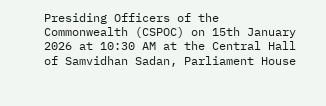Presiding Officers of the Commonwealth (CSPOC) on 15th January 2026 at 10:30 AM at the Central Hall of Samvidhan Sadan, Parliament House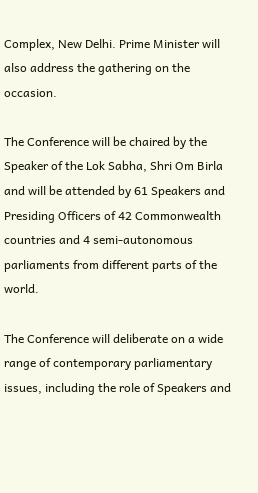Complex, New Delhi. Prime Minister will also address the gathering on the occasion.

The Conference will be chaired by the Speaker of the Lok Sabha, Shri Om Birla and will be attended by 61 Speakers and Presiding Officers of 42 Commonwealth countries and 4 semi-autonomous parliaments from different parts of the world.

The Conference will deliberate on a wide range of contemporary parliamentary issues, including the role of Speakers and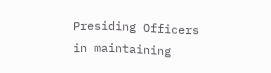Presiding Officers in maintaining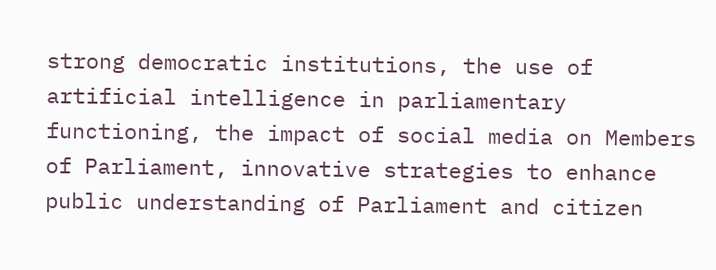strong democratic institutions, the use of artificial intelligence in parliamentary functioning, the impact of social media on Members of Parliament, innovative strategies to enhance public understanding of Parliament and citizen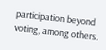participation beyond voting, among others.